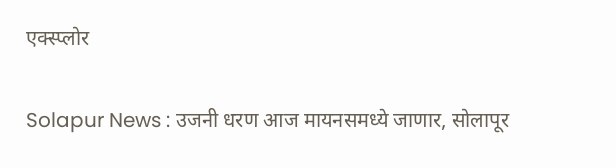एक्स्प्लोर

Solapur News : उजनी धरण आज मायनसमध्ये जाणार, सोलापूर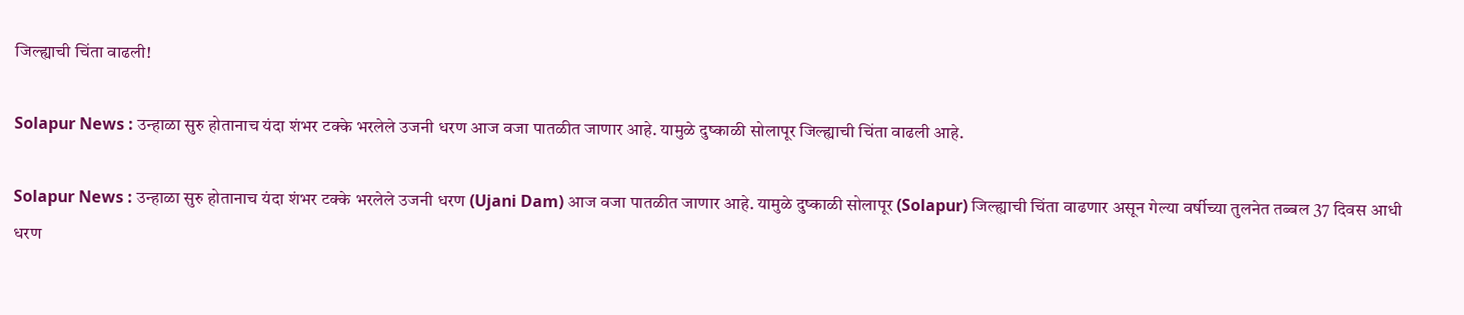जिल्ह्याची चिंता वाढली!

Solapur News : उन्हाळा सुरु होतानाच यंदा शंभर टक्के भरलेले उजनी धरण आज वजा पातळीत जाणार आहे. यामुळे दुष्काळी सोलापूर जिल्ह्याची चिंता वाढली आहे.

Solapur News : उन्हाळा सुरु होतानाच यंदा शंभर टक्के भरलेले उजनी धरण (Ujani Dam) आज वजा पातळीत जाणार आहे. यामुळे दुष्काळी सोलापूर (Solapur) जिल्ह्याची चिंता वाढणार असून गेल्या वर्षीच्या तुलनेत तब्बल 37 दिवस आधी धरण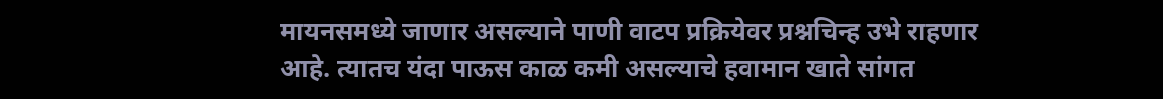मायनसमध्ये जाणार असल्याने पाणी वाटप प्रक्रियेवर प्रश्नचिन्ह उभे राहणार आहे. त्यातच यंदा पाऊस काळ कमी असल्याचे हवामान खाते सांगत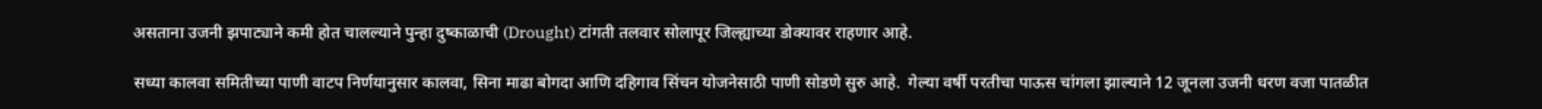असताना उजनी झपाट्याने कमी होत चालल्याने पुन्हा दुष्काळाची (Drought) टांगती तलवार सोलापूर जिल्ह्याच्या डोक्यावर राहणार आहे.

सध्या कालवा समितीच्या पाणी वाटप निर्णयानुसार कालवा, सिना माढा बोगदा आणि दहिगाव सिंचन योजनेसाठी पाणी सोडणे सुरु आहे.  गेल्या वर्षी परतीचा पाऊस चांगला झाल्याने 12 जूनला उजनी धरण वजा पातळीत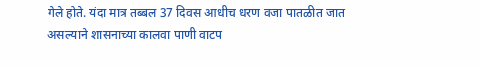गेले होते. यंदा मात्र तब्बल 37 दिवस आधीच धरण वजा पातळीत जात असल्याने शासनाच्या कालवा पाणी वाटप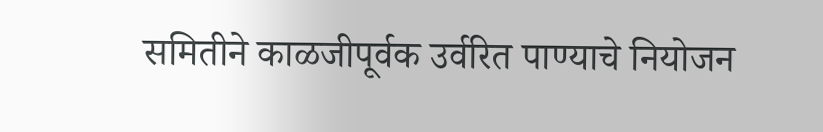समितीने काळजीपूर्वक उर्वरित पाण्याचे नियोजन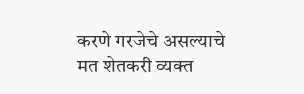करणे गरजेचे असल्याचे मत शेतकरी व्यक्त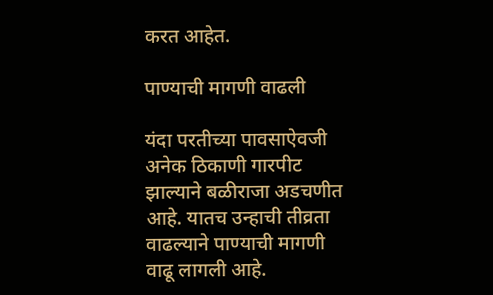करत आहेत.

पाण्याची मागणी वाढली

यंदा परतीच्या पावसाऐवजी अनेक ठिकाणी गारपीट झाल्याने बळीराजा अडचणीत आहे. यातच उन्हाची तीव्रता वाढल्याने पाण्याची मागणी वाढू लागली आहे.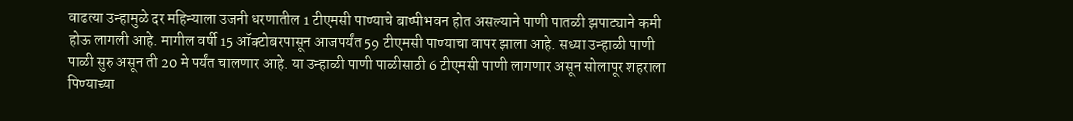वाढत्या उन्हामुळे दर महिन्याला उजनी धरणातील 1 टीएमसी पाण्याचे बाष्पीभवन होत असल्याने पाणी पातळी झपाट्याने कमी होऊ लागली आहे. मागील वर्षी 15 ऑक्टोबरपासून आजपर्यंत 59 टीएमसी पाण्याचा वापर झाला आहे. सध्या उन्हाळी पाणी पाळी सुरु असून ती 20 मे पर्यंत चालणार आहे. या उन्हाळी पाणी पाळीसाठी 6 टीएमसी पाणी लागणार असून सोलापूर शहराला पिण्याच्या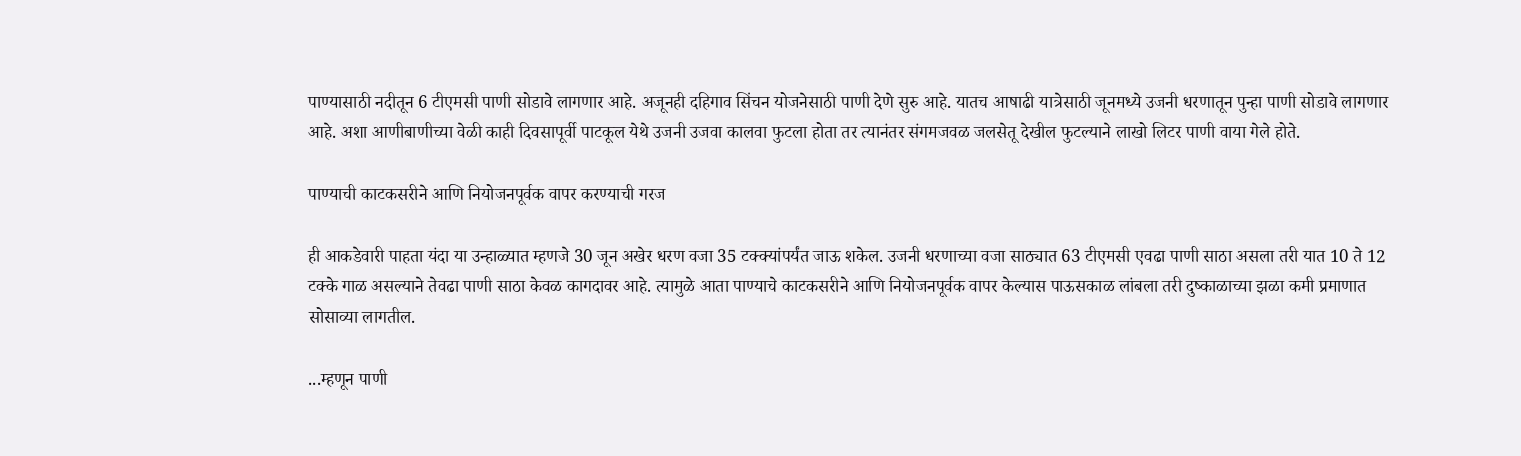पाण्यासाठी नदीतून 6 टीएमसी पाणी सोडावे लागणार आहे. अजूनही दहिगाव सिंचन योजनेसाठी पाणी देणे सुरु आहे. यातच आषाढी यात्रेसाठी जूनमध्ये उजनी धरणातून पुन्हा पाणी सोडावे लागणार आहे. अशा आणीबाणीच्या वेळी काही दिवसापूर्वी पाटकूल येथे उजनी उजवा कालवा फुटला होता तर त्यानंतर संगमजवळ जलसेतू देखील फुटल्याने लाखो लिटर पाणी वाया गेले होते.

पाण्याची काटकसरीने आणि नियोजनपूर्वक वापर करण्याची गरज

ही आकडेवारी पाहता यंदा या उन्हाळ्यात म्हणजे 30 जून अखेर धरण वजा 35 टक्क्यांपर्यंत जाऊ शकेल. उजनी धरणाच्या वजा साठ्यात 63 टीएमसी एवढा पाणी साठा असला तरी यात 10 ते 12 टक्के गाळ असल्याने तेवढा पाणी साठा केवळ कागदावर आहे. त्यामुळे आता पाण्याचे काटकसरीने आणि नियोजनपूर्वक वापर केल्यास पाऊसकाळ लांबला तरी दुष्काळाच्या झळा कमी प्रमाणात सोसाव्या लागतील.

...म्हणून पाणी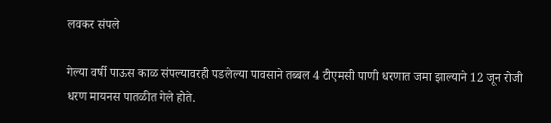लवकर संपले

गेल्या वर्षी पाऊस काळ संपल्यावरही पडलेल्या पावसाने तब्बल 4 टीएमसी पाणी धरणात जमा झाल्याने 12 जून रोजी धरण मायनस पातळीत गेले होते.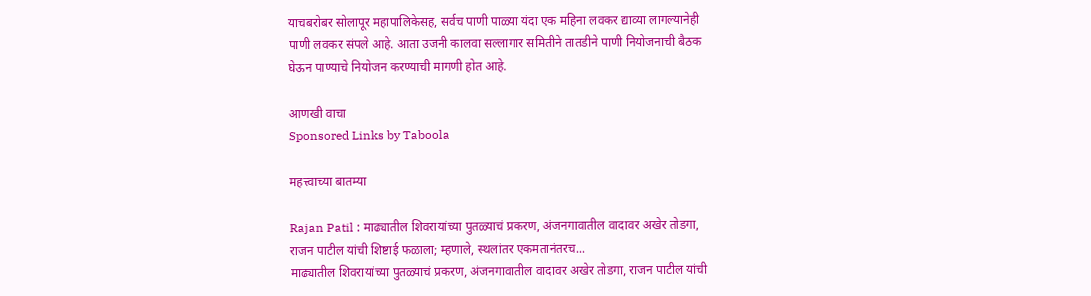याचबरोबर सोलापूर महापालिकेसह, सर्वच पाणी पाळ्या यंदा एक महिना लवकर द्याव्या लागल्यानेही पाणी लवकर संपले आहे. आता उजनी कालवा सल्लागार समितीने तातडीने पाणी नियोजनाची बैठक घेऊन पाण्याचे नियोजन करण्याची मागणी होत आहे.

आणखी वाचा
Sponsored Links by Taboola

महत्त्वाच्या बातम्या

Rajan Patil : माढ्यातील शिवरायांच्या पुतळ्याचं प्रकरण, अंजनगावातील वादावर अखेर तोडगा, राजन पाटील यांची शिष्टाई फळाला; म्हणाले, स्थलांतर एकमतानंतरच...
माढ्यातील शिवरायांच्या पुतळ्याचं प्रकरण, अंजनगावातील वादावर अखेर तोडगा, राजन पाटील यांची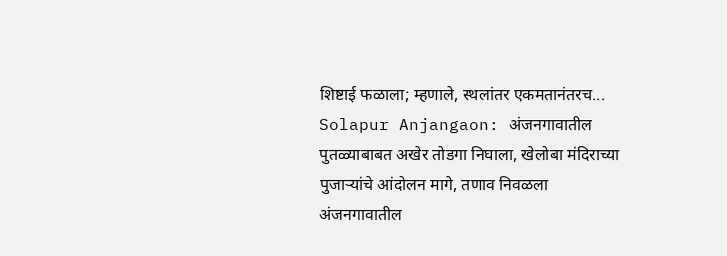शिष्टाई फळाला; म्हणाले, स्थलांतर एकमतानंतरच...
Solapur Anjangaon: अंजनगावातील पुतळ्याबाबत अखेर तोडगा निघाला, खेलोबा मंदिराच्या पुजाऱ्यांचे आंदोलन मागे, तणाव निवळला
अंजनगावातील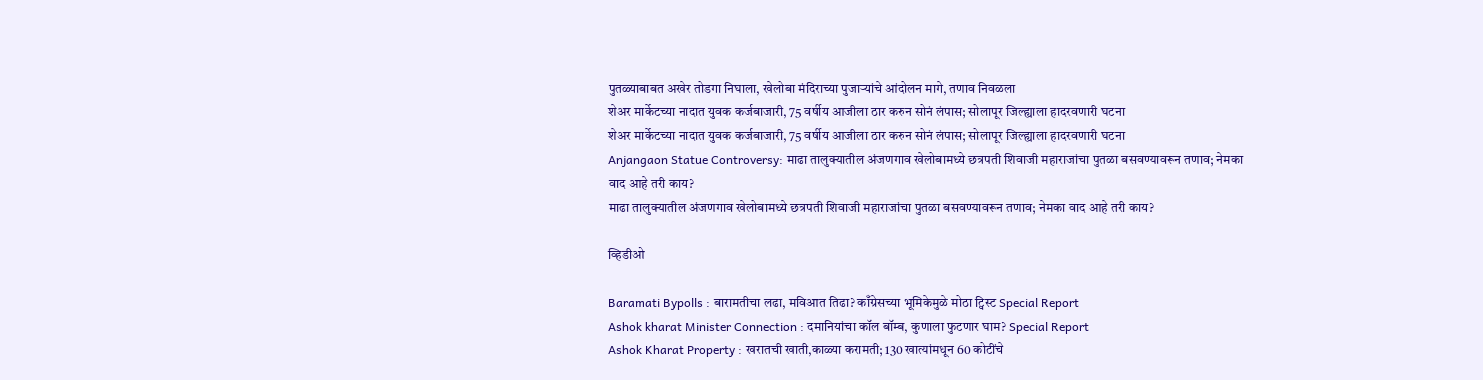पुतळ्याबाबत अखेर तोडगा निघाला, खेलोबा मंदिराच्या पुजाऱ्यांचे आंदोलन मागे, तणाव निवळला
शेअर मार्केटच्या नादात युवक कर्जबाजारी, 75 वर्षीय आजीला ठार करुन सोनं लंपास; सोलापूर जिल्ह्याला हादरवणारी घटना
शेअर मार्केटच्या नादात युवक कर्जबाजारी, 75 वर्षीय आजीला ठार करुन सोनं लंपास; सोलापूर जिल्ह्याला हादरवणारी घटना
Anjangaon Statue Controversy: माढा तालुक्यातील अंजणगाव खेलोबामध्ये छत्रपती शिवाजी महाराजांचा पुतळा बसवण्यावरून तणाव; नेमका वाद आहे तरी काय?
माढा तालुक्यातील अंजणगाव खेलोबामध्ये छत्रपती शिवाजी महाराजांचा पुतळा बसवण्यावरून तणाव; नेमका वाद आहे तरी काय?

व्हिडीओ

Baramati Bypolls : बारामतीचा लढा, मविआत तिढा? काँग्रेसच्या भूमिकेमुळे मोठा ट्विस्ट Special Report
Ashok kharat Minister Connection : दमानियांचा कॉल बॉम्ब, कुणाला फुटणार घाम? Special Report
Ashok Kharat Property : खरातची खाती,काळ्या करामती; 130 खात्यांमधून 60 कोटींचे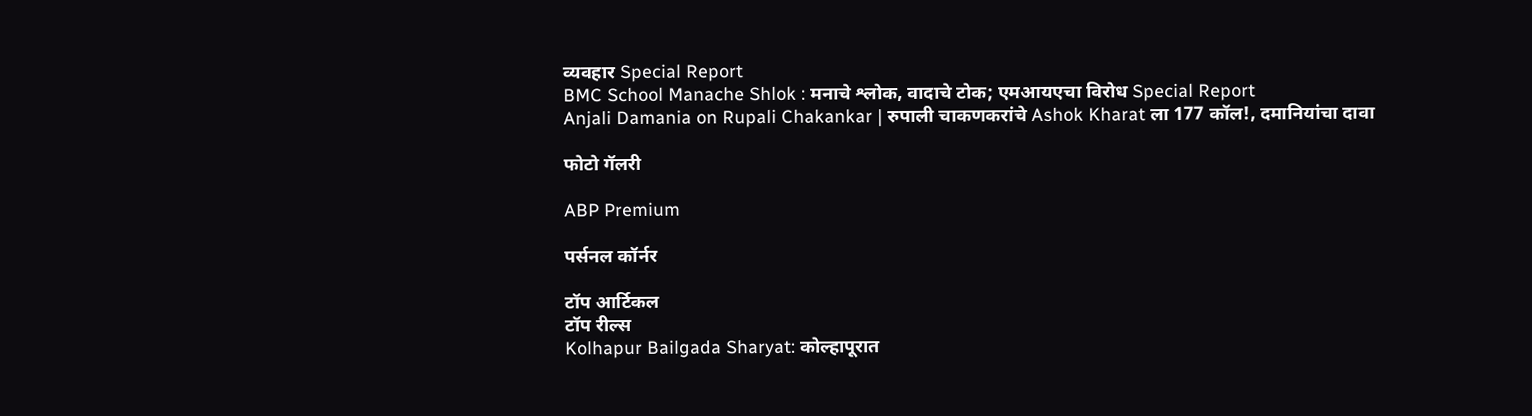व्यवहार Special Report
BMC School Manache Shlok : मनाचे श्लोक, वादाचे टोक; एमआयएचा विरोध Special Report
Anjali Damania on Rupali Chakankar | रुपाली चाकणकरांचे Ashok Kharat ला 177 कॉल!, दमानियांचा दावा

फोटो गॅलरी

ABP Premium

पर्सनल कॉर्नर

टॉप आर्टिकल
टॉप रील्स
Kolhapur Bailgada Sharyat: कोल्हापूरात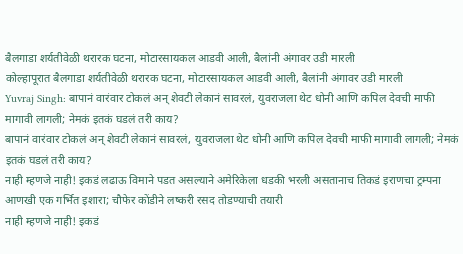बैलगाडा शर्यतीवेळी थरारक घटना, मोटारसायकल आडवी आली, बैलांनी अंगावर उडी मारली
कोल्हापूरात बैलगाडा शर्यतीवेळी थरारक घटना, मोटारसायकल आडवी आली, बैलांनी अंगावर उडी मारली
Yuvraj Singh: बापानं वारंवार टोकलं अन् शेवटी लेकानं सावरलं, युवराजला थेट धोनी आणि कपिल देवची माफी मागावी लागली; नेमकं इतकं घडलं तरी काय?
बापानं वारंवार टोकलं अन् शेवटी लेकानं सावरलं, युवराजला थेट धोनी आणि कपिल देवची माफी मागावी लागली; नेमकं इतकं घडलं तरी काय?
नाही म्हणजे नाही! इकडं लढाऊ विमाने पडत असल्याने अमेरिकेला धडकी भरली असतानाच तिकडं इराणचा ट्रम्पना आणखी एक गर्भित इशारा; चौफेर कोंडीने लष्करी रसद तोडण्याची तयारी
नाही म्हणजे नाही! इकडं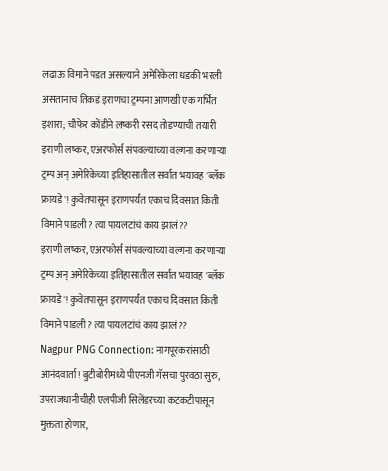लढाऊ विमाने पडत असल्याने अमेरिकेला धडकी भरली असतानाच तिकडं इराणचा ट्रम्पना आणखी एक गर्भित इशारा; चौफेर कोंडीने लष्करी रसद तोडण्याची तयारी
इराणी लष्कर, एअरफोर्स संपवल्याच्या वल्गना करणाऱ्या ट्रम्प अन् अमेरिकेच्या इतिहासातील सर्वात भयावह 'ब्लॅक फ्रायडे'! कुवेतपासून इराणपर्यंत एकाच दिवसात किती विमाने पाडली? त्या पायलटांचं काय झालं??
इराणी लष्कर, एअरफोर्स संपवल्याच्या वल्गना करणाऱ्या ट्रम्प अन् अमेरिकेच्या इतिहासातील सर्वात भयावह 'ब्लॅक फ्रायडे'! कुवेतपासून इराणपर्यंत एकाच दिवसात किती विमाने पाडली? त्या पायलटांचं काय झालं??
Nagpur PNG Connection: नागपूरकरांसाठी आनंदवार्ता! बुटीबोरीमध्ये पीएनजी गॅसचा पुरवठा सुरु, उपराजधानीचीही एलपीजी सिलेंडरच्या कटकटीपासून मुक्तता होणार,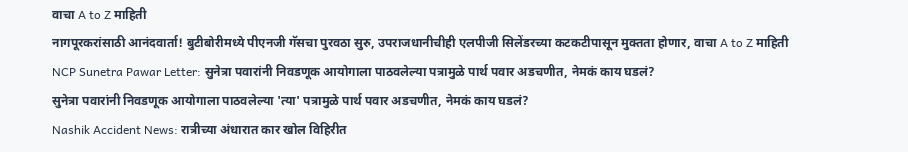वाचा A to Z माहिती
नागपूरकरांसाठी आनंदवार्ता! बुटीबोरीमध्ये पीएनजी गॅसचा पुरवठा सुरु, उपराजधानीचीही एलपीजी सिलेंडरच्या कटकटीपासून मुक्तता होणार, वाचा A to Z माहिती
NCP Sunetra Pawar Letter: सुनेत्रा पवारांनी निवडणूक आयोगाला पाठवलेल्या पत्रामुळे पार्थ पवार अडचणीत, नेमकं काय घडलं?
सुनेत्रा पवारांनी निवडणूक आयोगाला पाठवलेल्या 'त्या' पत्रामुळे पार्थ पवार अडचणीत, नेमकं काय घडलं?
Nashik Accident News: रात्रीच्या अंधारात कार खोल विहिरीत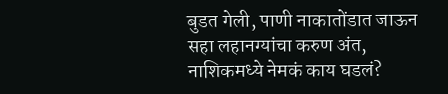बुडत गेली, पाणी नाकातोंडात जाऊन सहा लहानग्यांचा करुण अंत, नाशिकमध्ये नेमकं काय घडलं?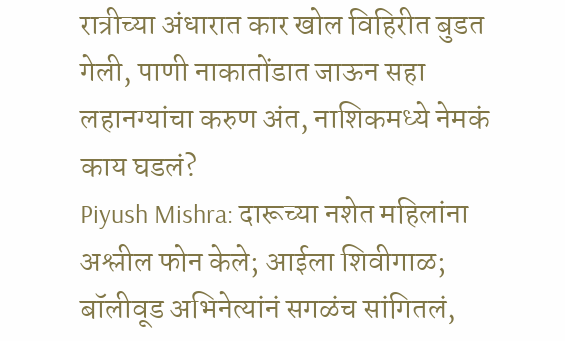रात्रीच्या अंधारात कार खोल विहिरीत बुडत गेली, पाणी नाकातोंडात जाऊन सहा लहानग्यांचा करुण अंत, नाशिकमध्ये नेमकं काय घडलं?
Piyush Mishra: दारूच्या नशेत महिलांना अश्लील फोन केले; आईला शिवीगाळ; बॉलीवूड अभिनेत्यांनं सगळंच सांगितलं,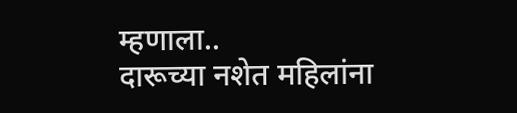म्हणाला..
दारूच्या नशेत महिलांना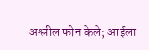अश्लील फोन केले; आईला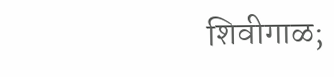शिवीगाळ;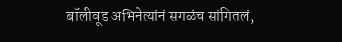बॉलीवूड अभिनेत्यांनं सगळंच सांगितलं,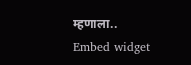म्हणाला..
Embed widget